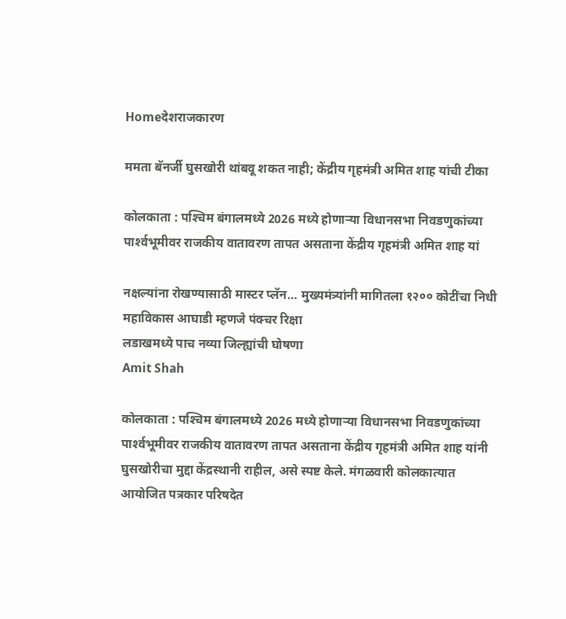Homeदेशराजकारण

ममता बॅनर्जी घुसखोरी थांबवू शकत नाही; केंद्रीय गृहमंत्री अमित शाह यांची टीका

कोलकाता : पश्‍चिम बंगालमध्ये 2026 मध्ये होणार्‍या विधानसभा निवडणुकांच्या पार्श्‍वभूमीवर राजकीय वातावरण तापत असताना केंद्रीय गृहमंत्री अमित शाह यां

नक्षल्यांना रोखण्यासाठी मास्टर प्लॅन… मुख्यमंत्र्यांनी मागितला १२०० कोटींचा निधी
महाविकास आघाडी म्हणजे पंक्चर रिक्षा
लडाखमध्ये पाच नव्या जिल्ह्यांची घोषणा
Amit Shah

कोलकाता : पश्‍चिम बंगालमध्ये 2026 मध्ये होणार्‍या विधानसभा निवडणुकांच्या पार्श्‍वभूमीवर राजकीय वातावरण तापत असताना केंद्रीय गृहमंत्री अमित शाह यांनी घुसखोरीचा मुद्दा केंद्रस्थानी राहील, असे स्पष्ट केले. मंगळवारी कोलकात्यात आयोजित पत्रकार परिषदेत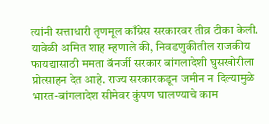त्यांनी सत्ताधारी तृणमूल काँग्रेस सरकारवर तीव्र टीका केली.
यावेळी अमित शाह म्हणाले की, निवडणुकीतील राजकीय फायद्यासाठी ममता बॅनर्जी सरकार बांगलादेशी घुसखोरीला प्रोत्साहन देत आहे. राज्य सरकारकडून जमीन न दिल्यामुळे भारत-बांगलादेश सीमेवर कुंपण घालण्याचे काम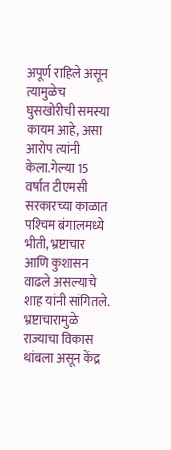अपूर्ण राहिले असून त्यामुळेच घुसखोरीची समस्या कायम आहे, असा आरोप त्यांनी केला.गेल्या 15 वर्षांत टीएमसी सरकारच्या काळात पश्‍चिम बंगालमध्ये भीती, भ्रष्टाचार आणि कुशासन वाढले असल्याचे शाह यांनी सांगितले. भ्रष्टाचारामुळे राज्याचा विकास थांबला असून केंद्र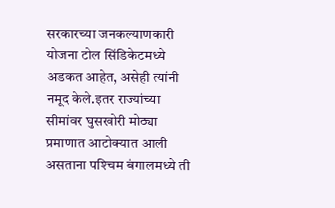सरकारच्या जनकल्याणकारी योजना टोल सिंडिकेटमध्ये अडकत आहेत, असेही त्यांनी नमूद केले.इतर राज्यांच्या सीमांवर घुसखोरी मोठ्या प्रमाणात आटोक्यात आली असताना पश्‍चिम बंगालमध्ये ती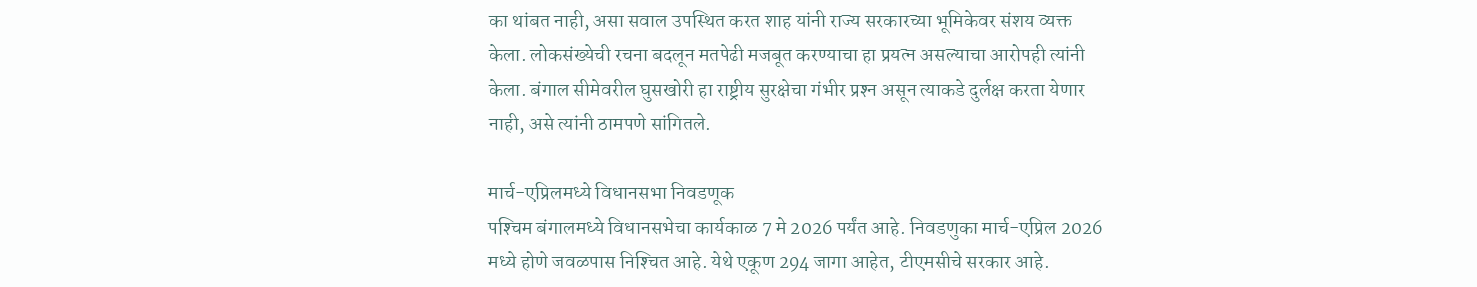का थांबत नाही, असा सवाल उपस्थित करत शाह यांनी राज्य सरकारच्या भूमिकेवर संशय व्यक्त केला. लोकसंख्येची रचना बदलून मतपेढी मजबूत करण्याचा हा प्रयत्न असल्याचा आरोपही त्यांनी केला. बंगाल सीमेवरील घुसखोरी हा राष्ट्रीय सुरक्षेचा गंभीर प्रश्‍न असून त्याकडे दुर्लक्ष करता येणार नाही, असे त्यांनी ठामपणे सांगितले.

मार्च-एप्रिलमध्ये विधानसभा निवडणूक
पश्‍चिम बंगालमध्ये विधानसभेचा कार्यकाळ 7 मे 2026 पर्यंत आहे. निवडणुका मार्च-एप्रिल 2026 मध्ये होणे जवळपास निश्‍चित आहे. येथे एकूण 294 जागा आहेत, टीएमसीचे सरकार आहे.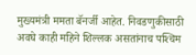मुख्यमंत्री ममता बॅनर्जी आहेत. निवडणुकीसाठी अवघे काही महिने शिल्लक असतांनाच पश्‍चिम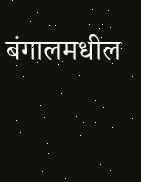बंगालमधील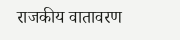राजकीय वातावरण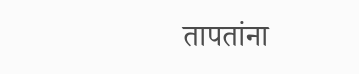तापतांना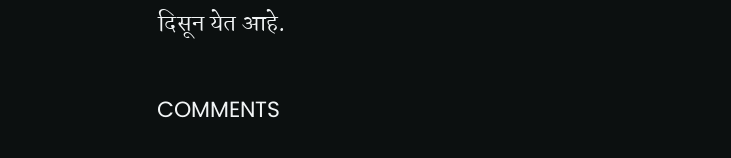दिसून येत आहे.

COMMENTS